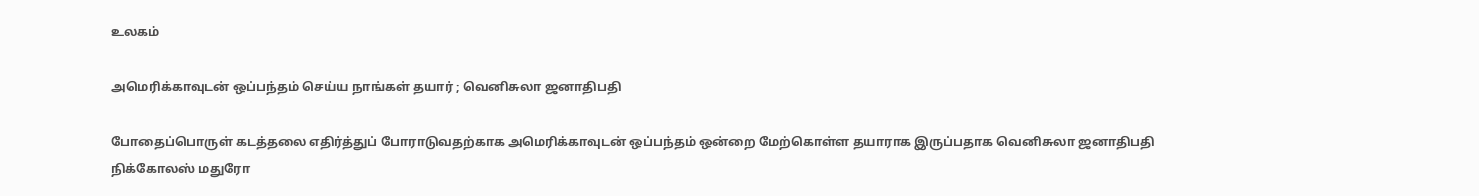உலகம்

அமெரிக்காவுடன் ஒப்பந்தம் செய்ய நாங்கள் தயார் ; வெனிசுலா ஜனாதிபதி

போதைப்பொருள் கடத்தலை எதிர்த்துப் போராடுவதற்காக அமெரிக்காவுடன் ஒப்பந்தம் ஒன்றை மேற்கொள்ள தயாராக இருப்பதாக வெனிசுலா ஜனாதிபதி நிக்கோலஸ் மதுரோ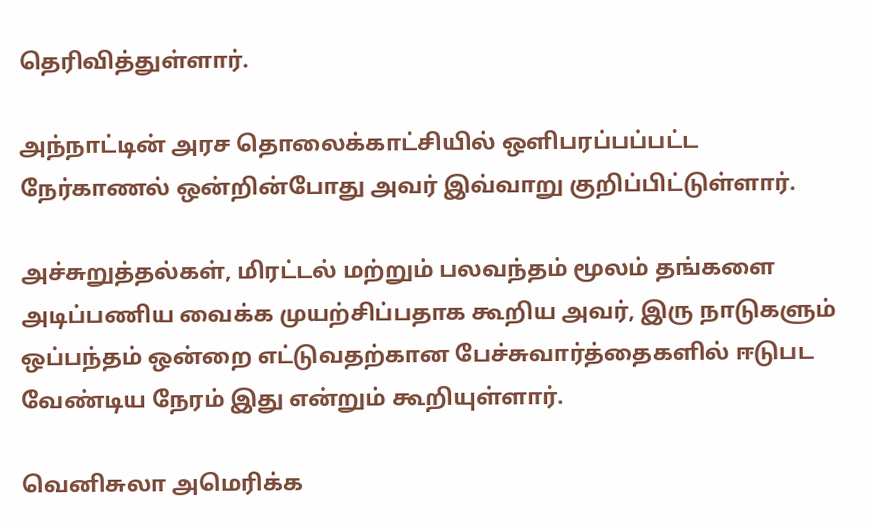தெரிவித்துள்ளார்.

அந்நாட்டின் அரச தொலைக்காட்சியில் ஒளிபரப்பப்பட்ட நேர்காணல் ஒன்றின்போது அவர் இவ்வாறு குறிப்பிட்டுள்ளார்.

அச்சுறுத்தல்கள், மிரட்டல் மற்றும் பலவந்தம் மூலம் தங்களை அடிப்பணிய வைக்க முயற்சிப்பதாக கூறிய அவர், இரு நாடுகளும் ஒப்பந்தம் ஒன்றை எட்டுவதற்கான பேச்சுவார்த்தைகளில் ஈடுபட வேண்டிய நேரம் இது என்றும் கூறியுள்ளார்.

வெனிசுலா அமெரிக்க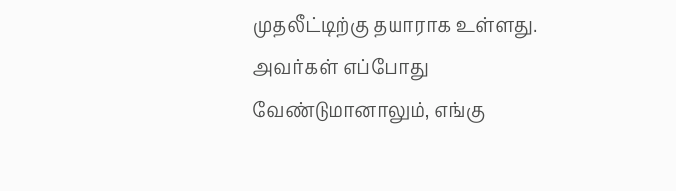முதலீட்டிற்கு தயாராக உள்ளது. அவர்கள் எப்போது வேண்டுமானாலும், எங்கு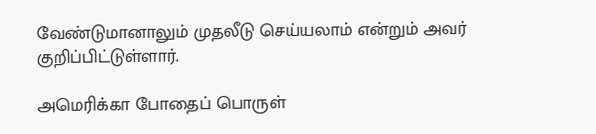வேண்டுமானாலும் முதலீடு செய்யலாம் என்றும் அவர் குறிப்பிட்டுள்ளார்.

அமெரிக்கா போதைப் பொருள்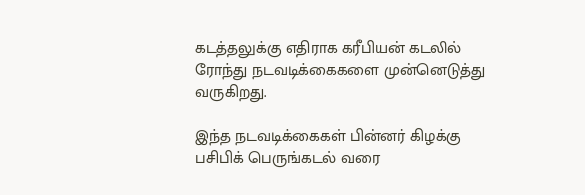கடத்தலுக்கு எதிராக கரீபியன் கடலில் ரோந்து நடவடிக்கைகளை முன்னெடுத்து வருகிறது.

இந்த நடவடிக்கைகள் பின்னர் கிழக்கு பசிபிக் பெருங்கடல் வரை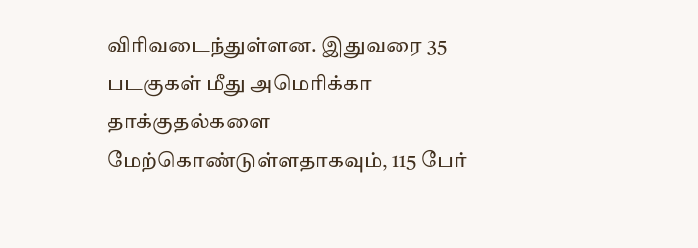விரிவடைந்துள்ளன. இதுவரை 35 படகுகள் மீது அமெரிக்கா தாக்குதல்களை மேற்கொண்டுள்ளதாகவும், 115 பேர்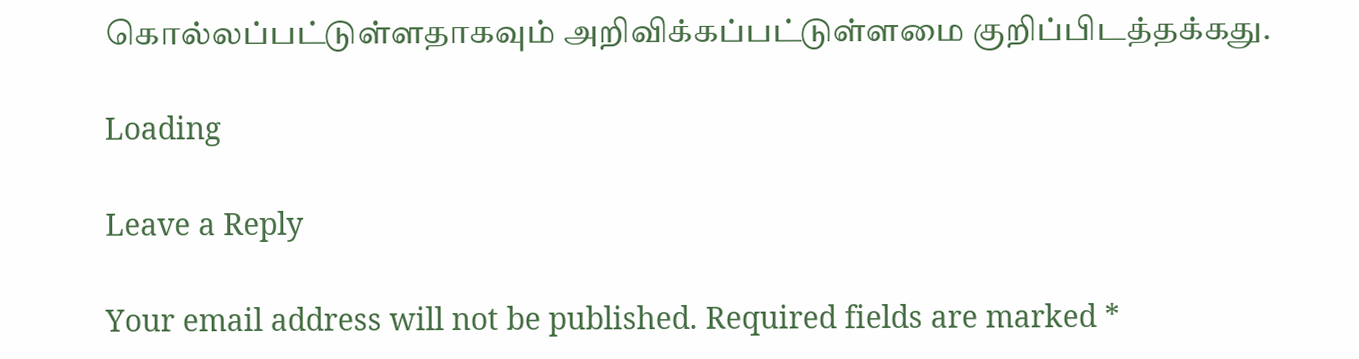கொல்லப்பட்டுள்ளதாகவும் அறிவிக்கப்பட்டுள்ளமை குறிப்பிடத்தக்கது.

Loading

Leave a Reply

Your email address will not be published. Required fields are marked *